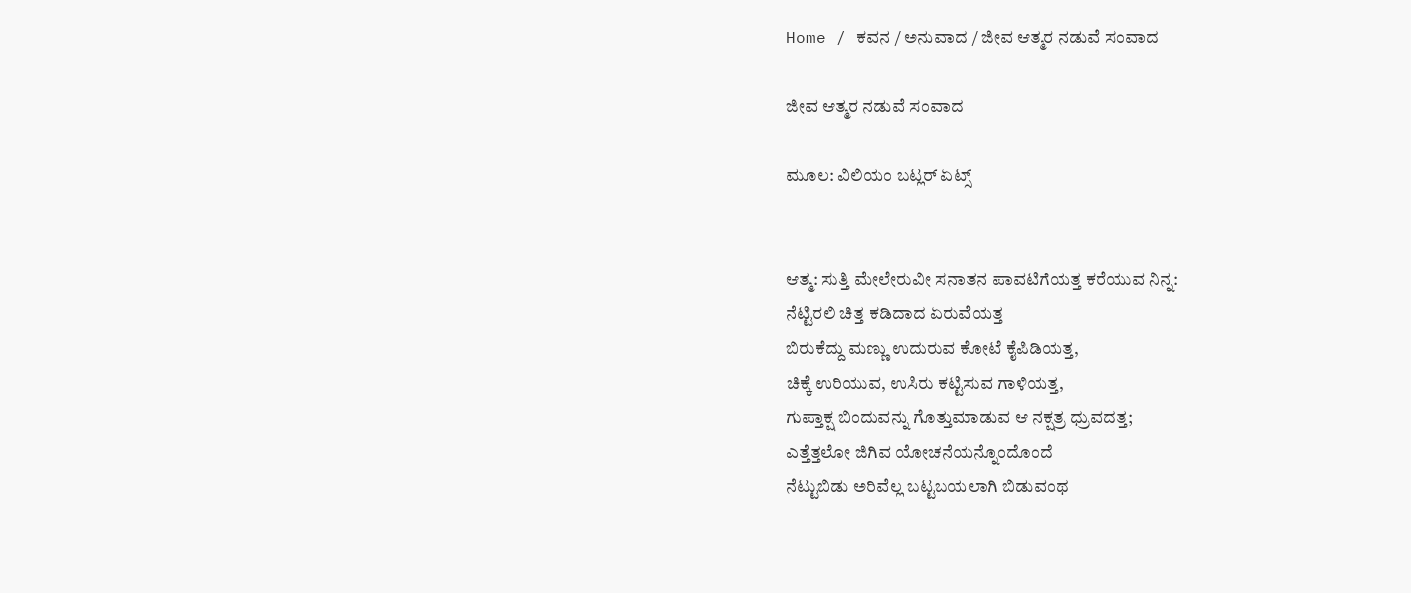Home / ಕವನ / ಅನುವಾದ / ಜೀವ ಆತ್ಮರ ನಡುವೆ ಸಂವಾದ

ಜೀವ ಆತ್ಮರ ನಡುವೆ ಸಂವಾದ

ಮೂಲ: ವಿಲಿಯಂ ಬಟ್ಲರ್ ಏಟ್ಸ್


ಆತ್ಮ: ಸುತ್ತಿ ಮೇಲೇರುವೀ ಸನಾತನ ಪಾವಟಿಗೆಯತ್ತ ಕರೆಯುವ ನಿನ್ನ:
ನೆಟ್ಟಿರಲಿ ಚಿತ್ತ ಕಡಿದಾದ ಏರುವೆಯತ್ತ
ಬಿರುಕೆದ್ದು ಮಣ್ಣು ಉದುರುವ ಕೋಟೆ ಕೈಪಿಡಿಯತ್ತ,
ಚಿಕ್ಕೆ ಉರಿಯುವ, ಉಸಿರು ಕಟ್ಟಿಸುವ ಗಾಳಿಯತ್ತ,
ಗುಪ್ತಾಕ್ಷ ಬಿಂದುವನ್ನು ಗೊತ್ತುಮಾಡುವ ಆ ನಕ್ಷತ್ರ ಧ್ರುವದತ್ತ;
ಎತ್ತೆತ್ತಲೋ ಜಿಗಿವ ಯೋಚನೆಯನ್ನೊಂದೊಂದೆ
ನೆಟ್ಟುಬಿಡು ಅರಿವೆಲ್ಲ ಬಟ್ಟಬಯಲಾಗಿ ಬಿಡುವಂಥ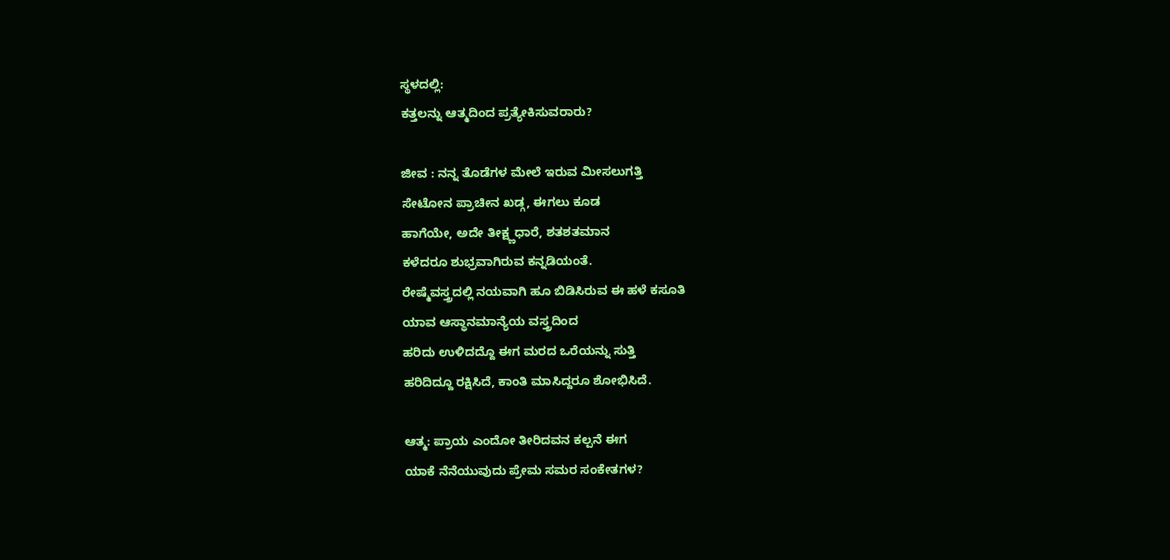ಸ್ಥಳದಲ್ಲಿ:
ಕತ್ತಲನ್ನು ಆತ್ಮದಿಂದ ಪ್ರತ್ಯೇಕಿಸುವರಾರು?

ಜೀವ : ನನ್ನ ತೊಡೆಗಳ ಮೇಲೆ ಇರುವ ಮೀಸಲುಗತ್ತಿ
ಸೇಟೋನ ಪ್ರಾಚೀನ ಖಡ್ಗ, ಈಗಲು ಕೂಡ
ಹಾಗೆಯೇ, ಅದೇ ತೀಕ್ಷ್ಣಧಾರೆ, ಶತಶತಮಾನ
ಕಳೆದರೂ ಶುಭ್ರವಾಗಿರುವ ಕನ್ನಡಿಯಂತೆ.
ರೇಷ್ಮೆವಸ್ತ್ರದಲ್ಲಿ ನಯವಾಗಿ ಹೂ ಬಿಡಿಸಿರುವ ಈ ಹಳೆ ಕಸೂತಿ
ಯಾವ ಆಸ್ಥಾನಮಾನ್ಯೆಯ ವಸ್ತ್ರದಿಂದ
ಹರಿದು ಉಳಿದದ್ದೊ ಈಗ ಮರದ ಒರೆಯನ್ನು ಸುತ್ತಿ
ಹರಿದಿದ್ದೂ ರಕ್ಷಿಸಿದೆ, ಕಾಂತಿ ಮಾಸಿದ್ದರೂ ಶೋಭಿಸಿದೆ.

ಆತ್ಮ: ಪ್ರಾಯ ಎಂದೋ ತೀರಿದವನ ಕಲ್ಪನೆ ಈಗ
ಯಾಕೆ ನೆನೆಯುವುದು ಪ್ರೇಮ ಸಮರ ಸಂಕೇತಗಳ?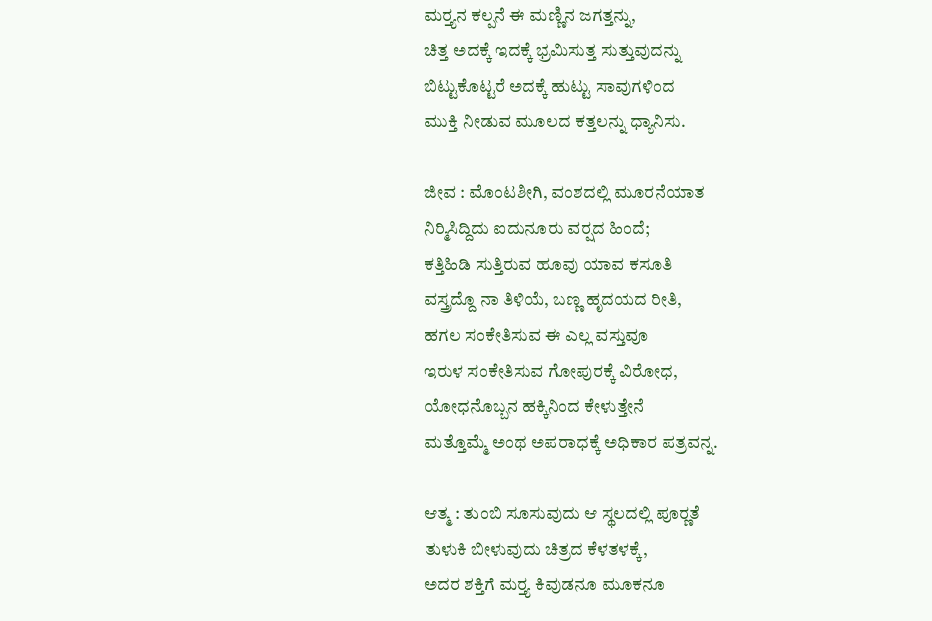ಮರ್‍ತ್ಯನ ಕಲ್ಪನೆ ಈ ಮಣ್ಣಿನ ಜಗತ್ತನ್ನು,
ಚಿತ್ತ ಅದಕ್ಕೆ ಇದಕ್ಕೆ ಭ್ರಮಿಸುತ್ತ ಸುತ್ತುವುದನ್ನು
ಬಿಟ್ಟುಕೊಟ್ಟರೆ ಅದಕ್ಕೆ ಹುಟ್ಟು ಸಾವುಗಳಿಂದ
ಮುಕ್ತಿ ನೀಡುವ ಮೂಲದ ಕತ್ತಲನ್ನು ಧ್ಯಾನಿಸು.

ಜೀವ : ಮೊಂಟಶೀಗಿ, ವಂಶದಲ್ಲಿ ಮೂರನೆಯಾತ
ನಿರ್‍ಮಿಸಿದ್ದಿದು ಐದುನೂರು ವರ್‍ಷದ ಹಿಂದೆ;
ಕತ್ತಿಹಿಡಿ ಸುತ್ತಿರುವ ಹೂವು ಯಾವ ಕಸೂತಿ
ವಸ್ತ್ರದ್ದೊ ನಾ ತಿಳಿಯೆ, ಬಣ್ಣ ಹೃದಯದ ರೀತಿ,
ಹಗಲ ಸಂಕೇತಿಸುವ ಈ ಎಲ್ಲ ವಸ್ತುವೂ
ಇರುಳ ಸಂಕೇತಿಸುವ ಗೋಪುರಕ್ಕೆ ವಿರೋಧ,
ಯೋಧನೊಬ್ಬನ ಹಕ್ಕಿನಿಂದ ಕೇಳುತ್ತೇನೆ
ಮತ್ತೊಮ್ಮೆ ಅಂಥ ಅಪರಾಧಕ್ಕೆ ಅಧಿಕಾರ ಪತ್ರವನ್ನ.

ಆತ್ಮ : ತುಂಬಿ ಸೂಸುವುದು ಆ ಸ್ಥಲದಲ್ಲಿ ಪೂರ್‍ಣತೆ
ತುಳುಕಿ ಬೀಳುವುದು ಚಿತ್ರದ ಕೆಳತಳಕ್ಕೆ,
ಅದರ ಶಕ್ತಿಗೆ ಮರ್‍ತ್ಯ ಕಿವುಡನೂ ಮೂಕನೂ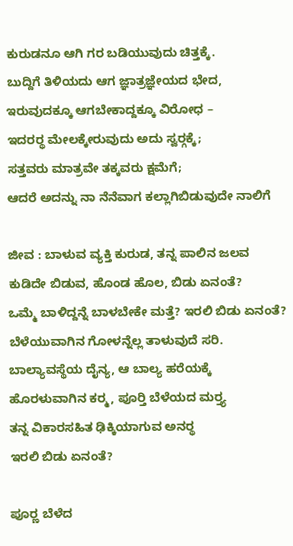ಕುರುಡನೂ ಆಗಿ ಗರ ಬಡಿಯುವುದು ಚಿತ್ತಕ್ಕೆ.
ಬುದ್ದಿಗೆ ತಿಳಿಯದು ಆಗ ಜ್ಞಾತ್ರಜ್ಞೇಯದ ಭೇದ,
ಇರುವುದಕ್ಕೂ ಆಗಬೇಕಾದ್ದಕ್ಕೂ ವಿರೋಧ –
ಇದರರ್‍ಥ ಮೇಲಕ್ಕೇರುವುದು ಅದು ಸ್ವರ್‍ಗಕ್ಕೆ;
ಸತ್ತವರು ಮಾತ್ರವೇ ತಕ್ಕವರು ಕ್ಷಮೆಗೆ;
ಆದರೆ ಅದನ್ನು ನಾ ನೆನೆವಾಗ ಕಲ್ಲಾಗಿಬಿಡುವುದೇ ನಾಲಿಗೆ

ಜೀವ : ಬಾಳುವ ವ್ಯಕ್ತಿ ಕುರುಡ, ತನ್ನ ಪಾಲಿನ ಜಲವ
ಕುಡಿದೇ ಬಿಡುವ, ಹೊಂಡ ಹೊಲ, ಬಿಡು ಏನಂತೆ?
ಒಮ್ಮೆ ಬಾಳಿದ್ದನ್ನೆ ಬಾಳಬೇಕೇ ಮತ್ತೆ? ಇರಲಿ ಬಿಡು ಏನಂತೆ?
ಬೆಳೆಯುವಾಗಿನ ಗೋಳನ್ನೆಲ್ಲ ತಾಳುವುದೆ ಸರಿ.
ಬಾಲ್ಯಾವಸ್ಥೆಯ ದೈನ್ಯ, ಆ ಬಾಲ್ಯ ಹರೆಯಕ್ಕೆ
ಹೊರಳುವಾಗಿನ ಕರ್‍ಮ, ಪೂರ್‍ತಿ ಬೆಳೆಯದ ಮರ್‍ತ್ಯ
ತನ್ನ ವಿಕಾರಸಹಿತ ಢಿಕ್ಕಿಯಾಗುವ ಅನರ್‍ಥ
ಇರಲಿ ಬಿಡು ಏನಂತೆ?

ಪೂರ್‍ಣ ಬೆಳೆದ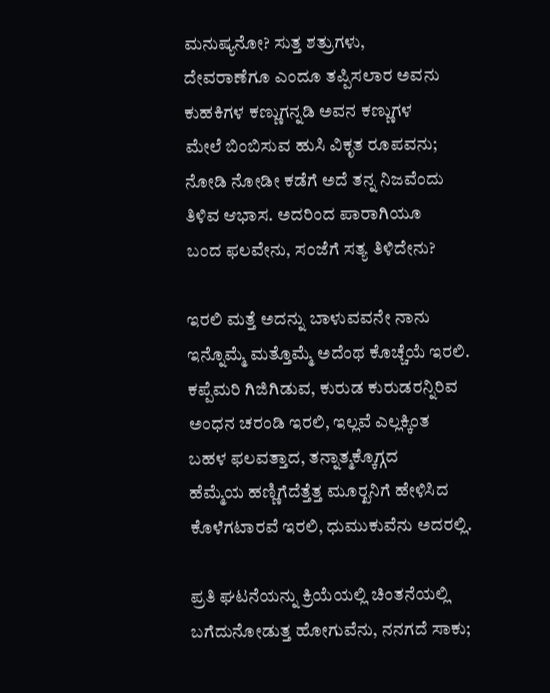ಮನುಷ್ಯನೋ? ಸುತ್ತ ಶತ್ರುಗಳು,
ದೇವರಾಣೆಗೂ ಎಂದೂ ತಪ್ಪಿಸಲಾರ ಅವನು
ಕುಹಕಿಗಳ ಕಣ್ಣುಗನ್ನಡಿ ಅವನ ಕಣ್ಣುಗಳ
ಮೇಲೆ ಬಿಂಬಿಸುವ ಹುಸಿ ವಿಕೃತ ರೂಪವನು;
ನೋಡಿ ನೋಡೀ ಕಡೆಗೆ ಅದೆ ತನ್ನ ನಿಜವೆಂದು
ತಿಳಿವ ಆಭಾಸ. ಅದರಿಂದ ಪಾರಾಗಿಯೂ
ಬಂದ ಫಲವೇನು, ಸಂಜೆಗೆ ಸತ್ಯ ತಿಳಿದೇನು?

ಇರಲಿ ಮತ್ತೆ ಅದನ್ನು ಬಾಳುವವನೇ ನಾನು
ಇನ್ನೊಮ್ಮೆ ಮತ್ತೊಮ್ಮೆ ಅದೆಂಥ ಕೊಚ್ಚೆಯೆ ಇರಲಿ.
ಕಪ್ಪೆಮರಿ ಗಿಜಿಗಿಡುವ, ಕುರುಡ ಕುರುಡರನ್ನಿರಿವ
ಅಂಧನ ಚರಂಡಿ ಇರಲಿ, ಇಲ್ಲವೆ ಎಲ್ಲಕ್ಕಿಂತ
ಬಹಳ ಫಲವತ್ತಾದ, ತನ್ನಾತ್ಮಕ್ಕೊಗ್ಗದ
ಹೆಮ್ಮೆಯ ಹಣ್ಣಿಗೆದೆತ್ತೆತ್ತ ಮೂರ್‍ಖನಿಗೆ ಹೇಳಿಸಿದ
ಕೊಳೆಗಟಾರವೆ ಇರಲಿ, ಧುಮುಕುವೆನು ಅದರಲ್ಲಿ.

ಪ್ರತಿ ಘಟನೆಯನ್ನು ಕ್ರಿಯೆಯಲ್ಲಿ ಚಿಂತನೆಯಲ್ಲಿ
ಬಗೆದುನೋಡುತ್ತ ಹೋಗುವೆನು, ನನಗದೆ ಸಾಕು;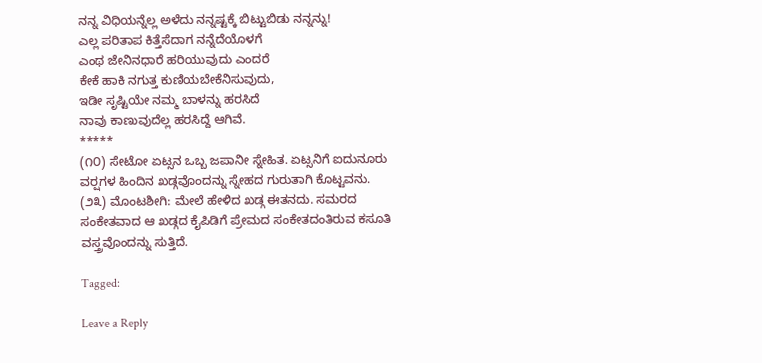ನನ್ನ ವಿಧಿಯನ್ನೆಲ್ಲ ಅಳೆದು ನನ್ನಷ್ಟಕ್ಕೆ ಬಿಟ್ಟುಬಿಡು ನನ್ನನ್ನು!
ಎಲ್ಲ ಪರಿತಾಪ ಕಿತ್ತೆಸೆದಾಗ ನನ್ನೆದೆಯೊಳಗೆ
ಎಂಥ ಜೇನಿನಧಾರೆ ಹರಿಯುವುದು ಎಂದರೆ
ಕೇಕೆ ಹಾಕಿ ನಗುತ್ತ ಕುಣಿಯಬೇಕೆನಿಸುವುದು,
ಇಡೀ ಸೃಷ್ಟಿಯೇ ನಮ್ಮ ಬಾಳನ್ನು ಹರಸಿದೆ
ನಾವು ಕಾಣುವುದೆಲ್ಲ ಹರಸಿದ್ದೆ ಆಗಿವೆ.
*****
(೧೦) ಸೇಟೋ ಏಟ್ಸನ ಒಬ್ಬ ಜಪಾನೀ ಸ್ನೇಹಿತ. ಏಟ್ಸನಿಗೆ ಐದುನೂರು ವರ್‍ಷಗಳ ಹಿಂದಿನ ಖಡ್ಗವೊಂದನ್ನು ಸ್ನೇಹದ ಗುರುತಾಗಿ ಕೊಟ್ಟವನು.
(೨೩) ಮೊಂಟಶೀಗಿ: ಮೇಲೆ ಹೇಳಿದ ಖಡ್ಗ ಈತನದು. ಸಮರದ ಸಂಕೇತವಾದ ಆ ಖಡ್ಗದ ಕೈಪಿಡಿಗೆ ಪ್ರೇಮದ ಸಂಕೇತದಂತಿರುವ ಕಸೂತಿ ವಸ್ತ್ರವೊಂದನ್ನು ಸುತ್ತಿದೆ.

Tagged:

Leave a Reply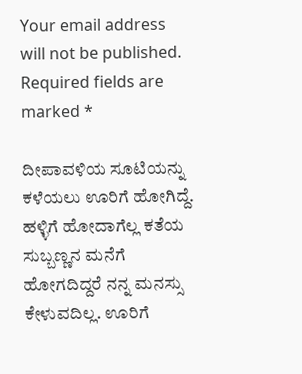Your email address will not be published. Required fields are marked *

ದೀಪಾವಳಿಯ ಸೂಟಿಯನ್ನು ಕಳೆಯಲು ಊರಿಗೆ ಹೋಗಿದ್ದೆ. ಹಳ್ಳಿಗೆ ಹೋದಾಗೆಲ್ಲ ಕತೆಯ ಸುಬ್ಬಣ್ಣನ ಮನೆಗೆ ಹೋಗದಿದ್ದರೆ ನನ್ನ ಮನಸ್ಸು ಕೇಳುವದಿಲ್ಲ. ಊರಿಗೆ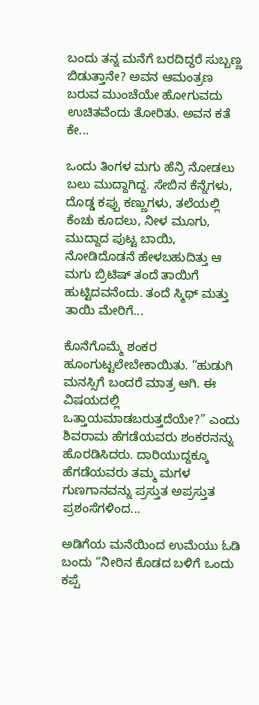ಬಂದು ತನ್ನ ಮನೆಗೆ ಬರದಿದ್ದರೆ ಸುಬ್ಬಣ್ಣ ಬಿಡುತ್ತಾನೇ? ಅವನ ಆಮಂತ್ರಣ ಬರುವ ಮುಂಚೆಯೇ ಹೋಗುವದು ಉಚಿತವೆಂದು ತೋರಿತು. ಅವನ ಕತೆ ಕೇ...

ಒಂದು ತಿಂಗಳ ಮಗು ಹೆನ್ರಿ ನೋಡಲು ಬಲು ಮುದ್ದಾಗಿದ್ದ. ಸೇಬಿನ ಕೆನ್ನೆಗಳು, ದೊಡ್ಡ ಕಪ್ಪು ಕಣ್ಣುಗಳು, ತಲೆಯಲ್ಲಿ ಕೆಂಚು ಕೂದಲು, ನೀಳ ಮೂಗು, ಮುದ್ದಾದ ಪುಟ್ಟ ಬಾಯಿ, ನೋಡಿದೊಡನೆ ಹೇಳಬಹುದಿತ್ತು ಆ ಮಗು ಬ್ರಿಟಿಷ್ ತಂದೆ ತಾಯಿಗೆ ಹುಟ್ಟಿದವನೆಂದು. ತಂದೆ ಸ್ಮಿಥ್ ಮತ್ತು ತಾಯಿ ಮೇರಿಗೆ...

ಕೊನೆಗೊಮ್ಮೆ ಶಂಕರ ಹೂಂಗುಟ್ಟಲೇಬೇಕಾಯಿತು. “ಹುಡುಗಿ ಮನಸ್ಸಿಗೆ ಬಂದರೆ ಮಾತ್ರ ಆಗಿ. ಈ ವಿಷಯದಲ್ಲಿ ಒತ್ತಾಯಮಾಡಬರುತ್ತದೆಯೇ?” ಎಂದು ಶಿವರಾಮ ಹೆಗಡೆಯವರು ಶಂಕರನನ್ನು ಹೊರಡಿಸಿದರು. ದಾರಿಯುದ್ದಕ್ಕೂ ಹೆಗಡೆಯವರು ತಮ್ಮ ಮಗಳ ಗುಣಗಾನವನ್ನು ಪ್ರಸ್ತುತ ಅಪ್ರಸ್ತುತ ಪ್ರಶಂಸೆಗಳಿಂದ...

ಅಡಿಗೆಯ ಮನೆಯಿಂದ ಉಮೆಯು ಓಡಿ ಬಂದು “ನೀರಿನ ಕೊಡದ ಬಳಿಗೆ ಒಂದು ಕಪ್ಪೆ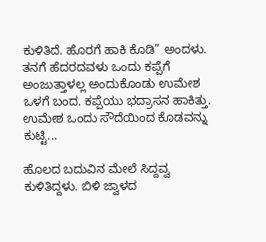ಕುಳಿತಿದೆ. ಹೊರಗೆ ಹಾಕಿ ಕೊಡಿ” ಅಂದಳು. ತನಗೆ ಹೆದರದವಳು ಒಂದು ಕಪ್ಪೆಗೆ ಅಂಜುತ್ತಾಳಲ್ಲ ಅಂದುಕೊಂಡು ಉಮೇಶ ಒಳಗೆ ಬಂದ. ಕಪ್ಪೆಯು ಭದ್ರಾಸನ ಹಾಕಿತ್ತು. ಉಮೇಶ ಒಂದು ಸೌದೆಯಿಂದ ಕೊಡವನ್ನು ಕುಟ್ಟಿ...

ಹೊಲದ ಬದುವಿನ ಮೇಲೆ ಸಿದ್ದವ್ವ ಕುಳಿತಿದ್ದಳು. ಬಿಳಿ ಜ್ವಾಳದ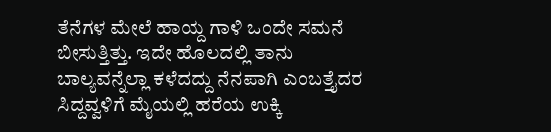ತೆನೆಗಳ ಮೇಲೆ ಹಾಯ್ದ ಗಾಳಿ ಒಂದೇ ಸಮನೆ ಬೀಸುತ್ತಿತ್ತು. ಇದೇ ಹೊಲದಲ್ಲಿ ತಾನು ಬಾಲ್ಯವನ್ನೆಲ್ಲಾ ಕಳೆದದ್ದು ನೆನಪಾಗಿ ಎಂಬತ್ತೈದರ ಸಿದ್ದವ್ವಳಿಗೆ ಮೈಯಲ್ಲಿ ಹರೆಯ ಉಕ್ಕಿ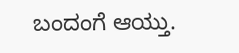ಬಂದಂಗೆ ಆಯ್ತು.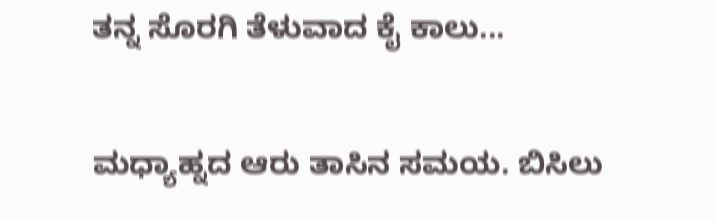ತನ್ನ ಸೊರಗಿ ತೆಳುವಾದ ಕೈ ಕಾಲು...

ಮಧ್ಯಾಹ್ನದ ಆರು ತಾಸಿನ ಸಮಯ. ಬಿಸಿಲು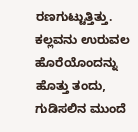ರಣಗುಟ್ಟುತ್ತಿತ್ತು. ಕಲ್ಲವನು ಉರುವಲ ಹೊರೆಯೊಂದನ್ನು ಹೊತ್ತು ತಂದು, ಗುಡಿಸಲಿನ ಮುಂದೆ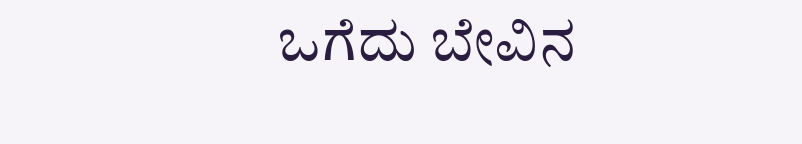ಒಗೆದು ಬೇವಿನ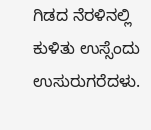ಗಿಡದ ನೆರಳಿನಲ್ಲಿ ಕುಳಿತು ಉಸ್ಸೆಂದು ಉಸುರುಗರೆದಳು.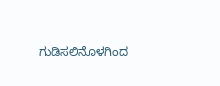ಗುಡಿಸಲಿನೊಳಗಿಂದ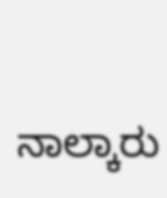ನಾಲ್ಕಾರು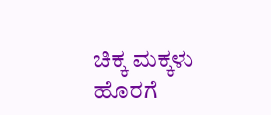ಚಿಕ್ಕ ಮಕ್ಕಳು ಹೊರಗೆ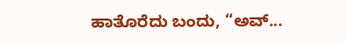ಹಾತೊರೆದು ಬಂದು, “ಅವ್...